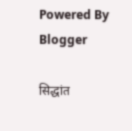Powered By Blogger

सिद्धांत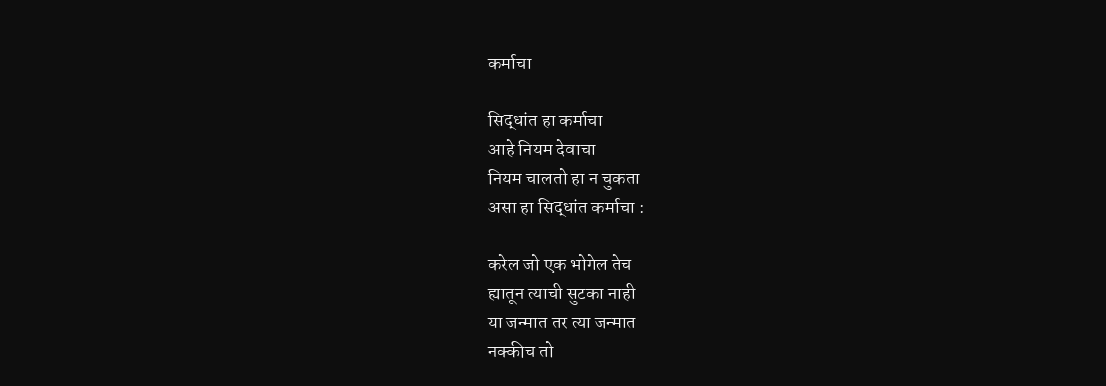कर्माचा

सिद्धांत हा कर्माचा
आहे नियम देवाचा
नियम चालतो हा न चुकता
असा हा सिद्धांत कर्माचा :

करेल जो एक भोगेल तेच
ह्यातून त्याची सुटका नाही
या जन्मात तर त्या जन्मात
नक्कीच तो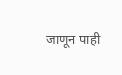जाणून पाही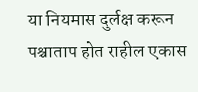या नियमास दुर्लक्ष करून
पश्चाताप होत राहील एकास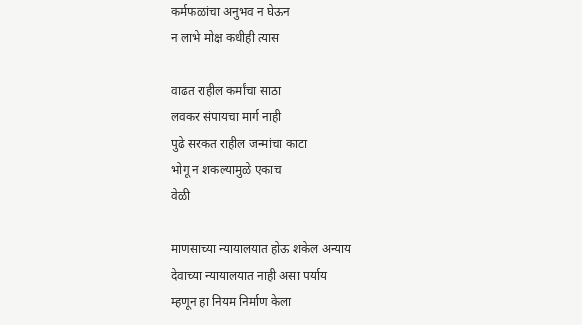कर्मफळांचा अनुभव न घेऊन
न लाभे मोक्ष कधीही त्यास

वाढत राहील कर्मांचा साठा
लवकर संपायचा मार्ग नाही
पुढे सरकत राहील जन्मांचा काटा
भोगू न शकल्यामुळे एकाच
वेळी

माणसाच्या न्यायालयात होऊ शकेल अन्याय
देवाच्या न्यायालयात नाही असा पर्याय
म्हणून हा नियम निर्माण केला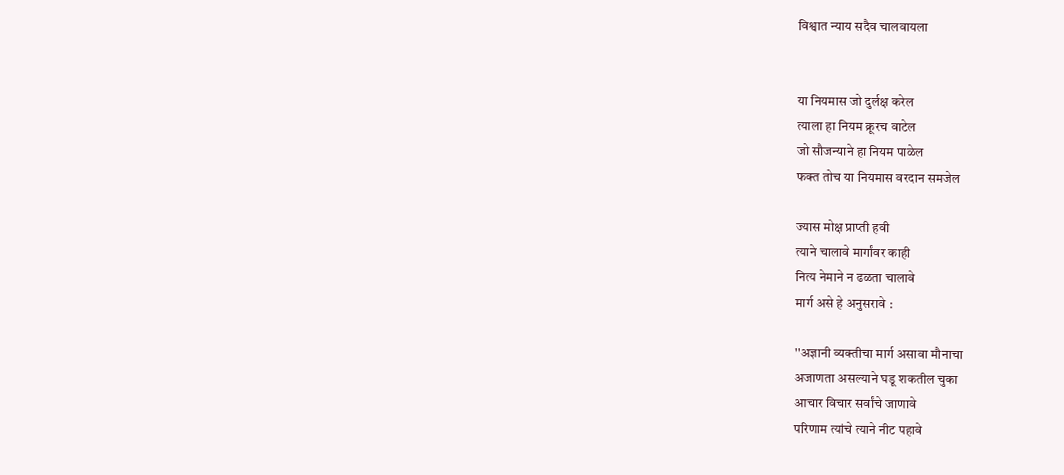विश्वात न्याय सदैव चालवायला


या नियमास जो दुर्लक्ष करेल
त्याला हा नियम क्रूरच वाटेल
जो सौजन्याने हा नियम पाळेल
फक्त तोच या नियमास वरदान समजेल

ज्यास मोक्ष प्राप्ती हवी
त्याने चालावे मार्गांवर काही
नित्य नेमाने न ढळता चालावे
मार्ग असे हे अनुसरावे :

''अज्ञानी व्यक्तीचा मार्ग असावा मौनाचा
अजाणता असल्याने घडू शकतील चुका
आचार विचार सर्वांचे जाणावे
परिणाम त्यांचे त्याने नीट पहावे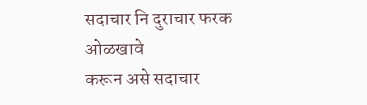सदाचार नि दुराचार फरक ओळखावे
करून असे सदाचार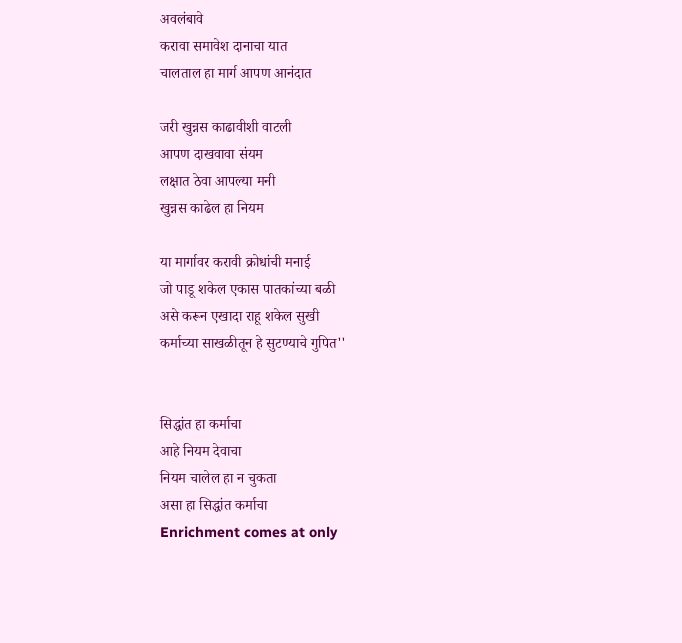अवलंबावे
करावा समावेश दानाचा यात
चालताल हा मार्ग आपण आनंदात

जरी खुन्नस काढावीशी वाटली
आपण दाखवावा संयम
लक्षात ठेवा आपल्या मनी
खुन्नस काढेल हा नियम

या मार्गावर करावी क्रोधांची मनाई
जो पाडू शकेल एकास पातकांच्या बळी
असे करून एखादा राहू शकेल सुखी
कर्माच्या साखळीतून हे सुटण्याचे गुपित''


सिद्धांत हा कर्माचा
आहे नियम देवाचा
नियम चालेल हा न चुकता
असा हा सिद्धांत कर्माचा
Enrichment comes at only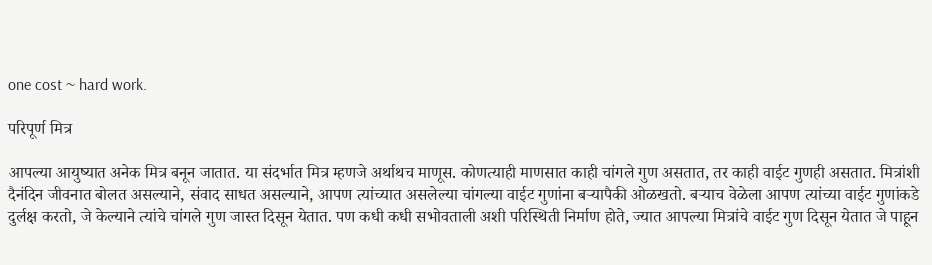one cost ~ hard work.

परिपूर्ण मित्र

आपल्या आयुष्यात अनेक मित्र बनून जातात. या संदर्भात मित्र म्हणजे अर्थाथच माणूस. कोणत्याही माणसात काही चांगले गुण असतात, तर काही वाईट गुणही असतात. मित्रांशी दैनंदिन जीवनात बोलत असल्याने, संवाद साधत असल्याने, आपण त्यांच्यात असलेल्या चांगल्या वाईट गुणांना बऱ्यापैकी ओळखतो. बऱ्याच वेळेला आपण त्यांच्या वाईट गुणांकडे दुर्लक्ष करतो, जे केल्याने त्यांचे चांगले गुण जास्त दिसून येतात. पण कधी कधी सभोवताली अशी परिस्थिती निर्माण होते, ज्यात आपल्या मित्रांचे वाईट गुण दिसून येतात जे पाहून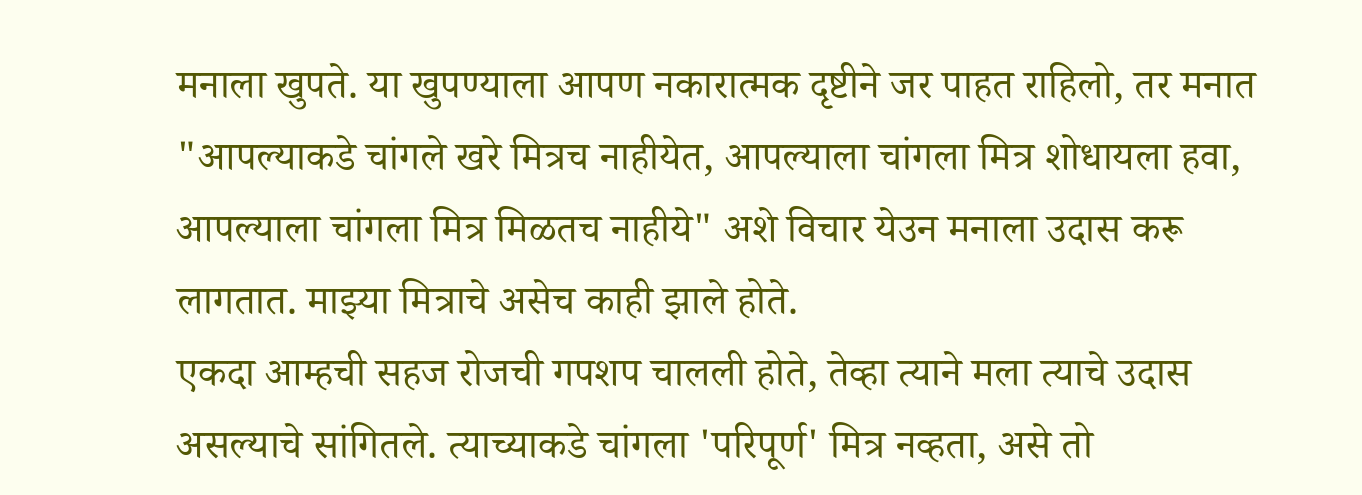मनाला खुपते. या खुपण्याला आपण नकारात्मक दृष्टीने जर पाहत राहिलो, तर मनात "आपल्याकडे चांगले खरे मित्रच नाहीयेत, आपल्याला चांगला मित्र शोधायला हवा, आपल्याला चांगला मित्र मिळतच नाहीये" अशे विचार येउन मनाला उदास करू लागतात. माझ्या मित्राचे असेच काही झाले होते.
एकदा आम्हची सहज रोजची गपशप चालली होते, तेव्हा त्याने मला त्याचे उदास असल्याचे सांगितले. त्याच्याकडे चांगला 'परिपूर्ण' मित्र नव्हता, असे तो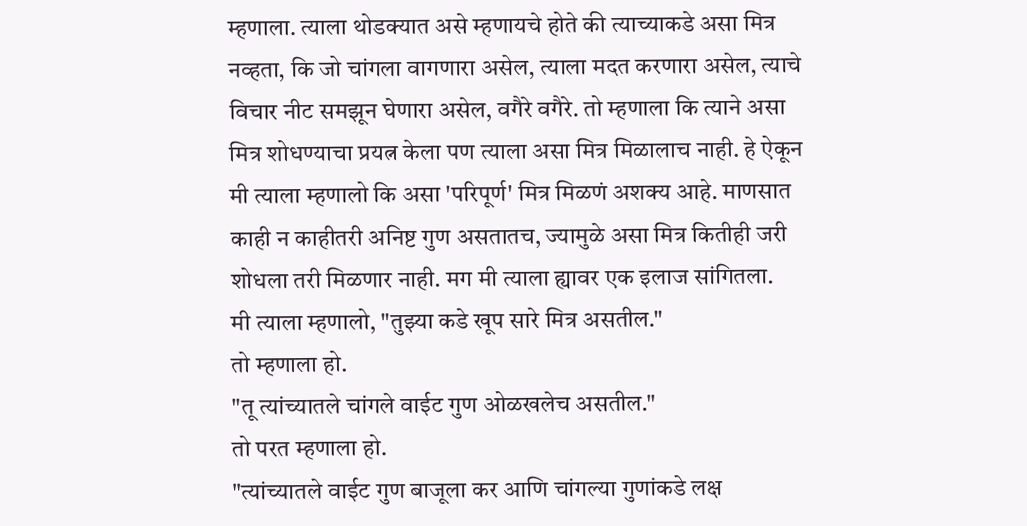म्हणाला. त्याला थोडक्यात असे म्हणायचे होते की त्याच्याकडे असा मित्र नव्हता, कि जो चांगला वागणारा असेल, त्याला मदत करणारा असेल, त्याचे विचार नीट समझून घेणारा असेल, वगैरे वगैरे. तो म्हणाला कि त्याने असा मित्र शोधण्याचा प्रयत्न केला पण त्याला असा मित्र मिळालाच नाही. हे ऐकून मी त्याला म्हणालो कि असा 'परिपूर्ण' मित्र मिळणं अशक्य आहे. माणसात काही न काहीतरी अनिष्ट गुण असतातच, ज्यामुळे असा मित्र कितीही जरी शोधला तरी मिळणार नाही. मग मी त्याला ह्यावर एक इलाज सांगितला.
मी त्याला म्हणालो, "तुझ्या कडे खूप सारे मित्र असतील."
तो म्हणाला हो.
"तू त्यांच्यातले चांगले वाईट गुण ओळखलेच असतील."
तो परत म्हणाला हो.
"त्यांच्यातले वाईट गुण बाजूला कर आणि चांगल्या गुणांकडे लक्ष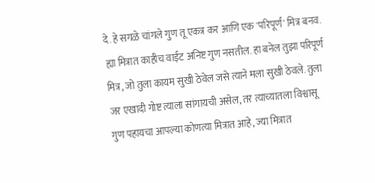दे. हे सगळे चांगले गुण तू एकत्र कर आणि एक 'परिपूर्ण' मित्र बनव. ह्या मित्रात काहीच वाईट अनिष्ट गुण नसतील. हा बनेल तुझा परिपूर्ण मित्र, जो तुला कायम सुखी ठेवेल जसे त्याने मला सुखी ठेवले. तुला जर एखादी गोष्ट त्याला सांगायची असेल, तर त्याच्यातला विश्वासू गुण पहायचा आपल्या कोणत्या मित्रात आहे, ज्या मित्रात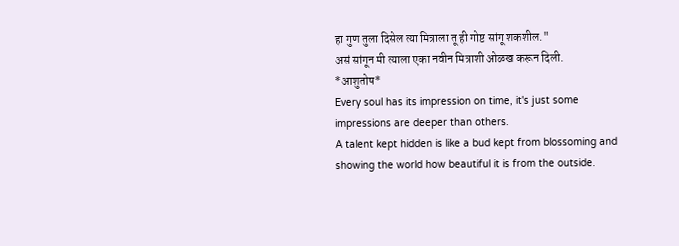हा गुण तुला दिसेल त्या मित्राला तू ही गोष्ट सांगू शकशील."
असं सांगून मी त्याला एका नवीन मित्राशी ओळख करून दिली.
*आशुतोष*
Every soul has its impression on time, it's just some impressions are deeper than others.
A talent kept hidden is like a bud kept from blossoming and showing the world how beautiful it is from the outside.